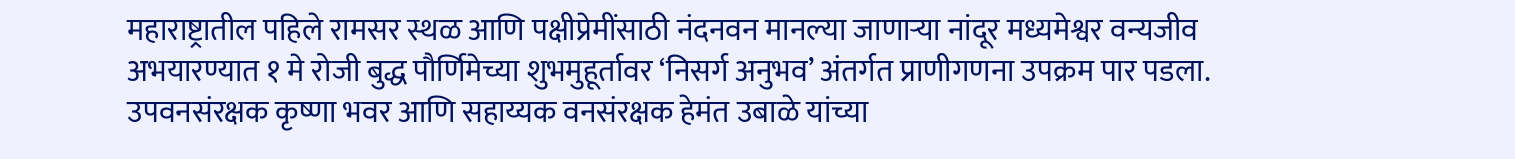महाराष्ट्रातील पहिले रामसर स्थळ आणि पक्षीप्रेमींसाठी नंदनवन मानल्या जाणाऱ्या नांदूर मध्यमेश्वर वन्यजीव अभयारण्यात १ मे रोजी बुद्ध पौर्णिमेच्या शुभमुहूर्तावर ‘निसर्ग अनुभव’ अंतर्गत प्राणीगणना उपक्रम पार पडला. उपवनसंरक्षक कृष्णा भवर आणि सहाय्यक वनसंरक्षक हेमंत उबाळे यांच्या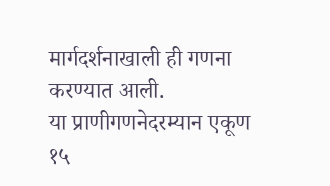मार्गदर्शनाखाली ही गणना करण्यात आली.
या प्राणीगणनेदरम्यान एकूण १५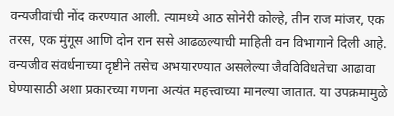वन्यजीवांची नोंद करण्यात आली. त्यामध्ये आठ सोनेरी कोल्हे, तीन राज मांजर, एक तरस, एक मुंगूस आणि दोन रान ससे आढळल्याची माहिती वन विभागाने दिली आहे.
वन्यजीव संवर्धनाच्या दृष्टीने तसेच अभयारण्यात असलेल्या जैवविविधतेचा आढावा घेण्यासाठी अशा प्रकारच्या गणना अत्यंत महत्त्वाच्या मानल्या जातात. या उपक्रमामुळे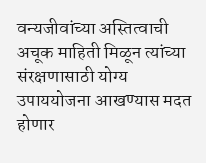वन्यजीवांच्या अस्तित्वाची अचूक माहिती मिळून त्यांच्या संरक्षणासाठी योग्य उपाययोजना आखण्यास मदत होणार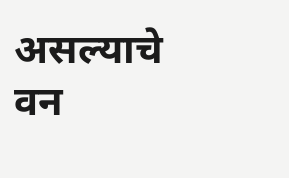असल्याचे वन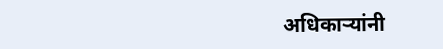अधिकाऱ्यांनी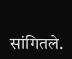सांगितले.